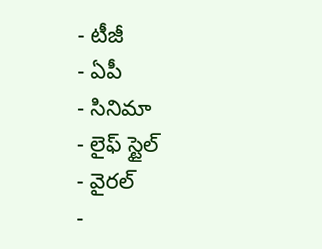- టీజీ
- ఏపీ
- సినిమా
- లైఫ్ స్టైల్
- వైరల్
-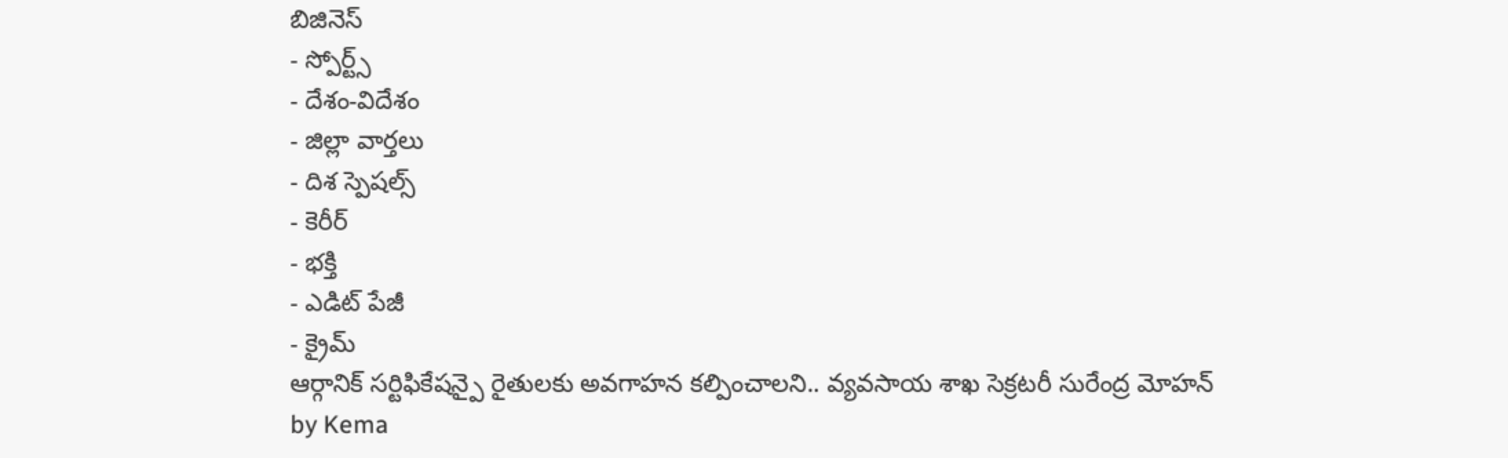బిజినెస్
- స్పోర్ట్స్
- దేశం-విదేశం
- జిల్లా వార్తలు
- దిశ స్పెషల్స్
- కెరీర్
- భక్తి
- ఎడిట్ పేజీ
- క్రైమ్
ఆర్గానిక్ సర్టిఫికేషన్పై రైతులకు అవగాహన కల్పించాలని.. వ్యవసాయ శాఖ సెక్రటరీ సురేంద్ర మోహన్
by Kema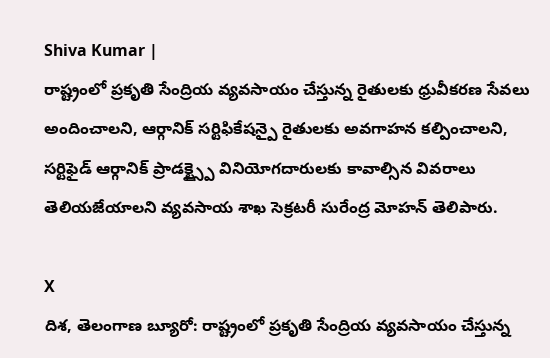Shiva Kumar |
రాష్ట్రంలో ప్రకృతి సేంద్రియ వ్యవసాయం చేస్తున్న రైతులకు ధ్రువీకరణ సేవలు అందించాలని, ఆర్గానిక్ సర్టిఫికేషన్పై రైతులకు అవగాహన కల్పించాలని, సర్టిఫైడ్ ఆర్గానిక్ ప్రాడక్ట్స్పై వినియోగదారులకు కావాల్సిన వివరాలు తెలియజేయాలని వ్యవసాయ శాఖ సెక్రటరీ సురేంద్ర మోహన్ తెలిపారు.

X
దిశ, తెలంగాణ బ్యూరో: రాష్ట్రంలో ప్రకృతి సేంద్రియ వ్యవసాయం చేస్తున్న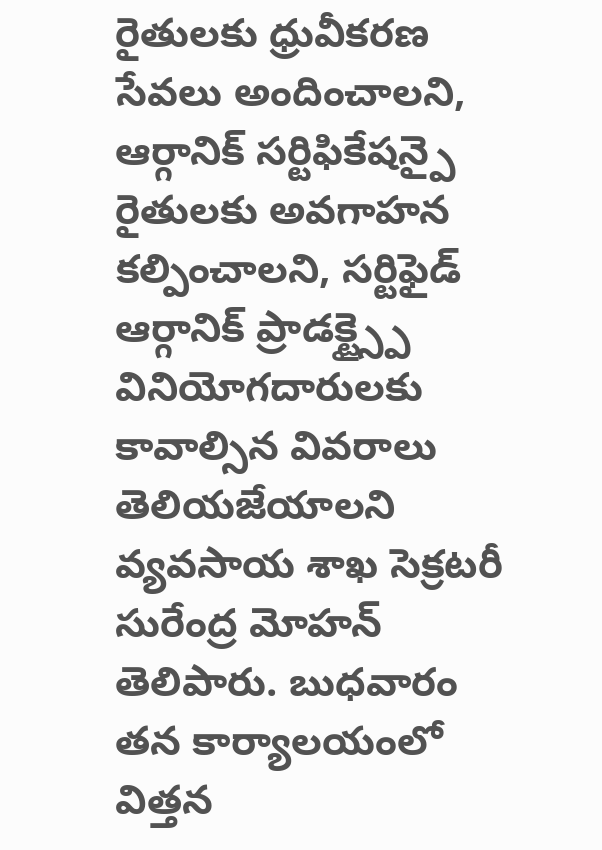రైతులకు ధ్రువీకరణ సేవలు అందించాలని, ఆర్గానిక్ సర్టిఫికేషన్పై రైతులకు అవగాహన కల్పించాలని, సర్టిఫైడ్ ఆర్గానిక్ ప్రాడక్ట్స్పై వినియోగదారులకు కావాల్సిన వివరాలు తెలియజేయాలని వ్యవసాయ శాఖ సెక్రటరీ సురేంద్ర మోహన్ తెలిపారు. బుధవారం తన కార్యాలయంలో విత్తన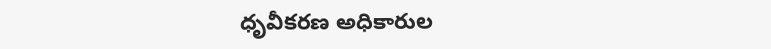ధృవీకరణ అధికారుల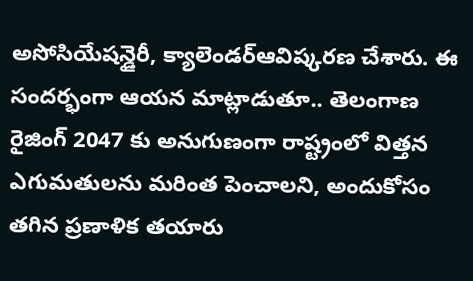అసోసియేషన్డైరీ, క్యాలెండర్ఆవిష్కరణ చేశారు. ఈ సందర్భంగా ఆయన మాట్లాడుతూ.. తెలంగాణ రైజింగ్ 2047 కు అనుగుణంగా రాష్ట్రంలో విత్తన ఎగుమతులను మరింత పెంచాలని, అందుకోసం తగిన ప్రణాళిక తయారు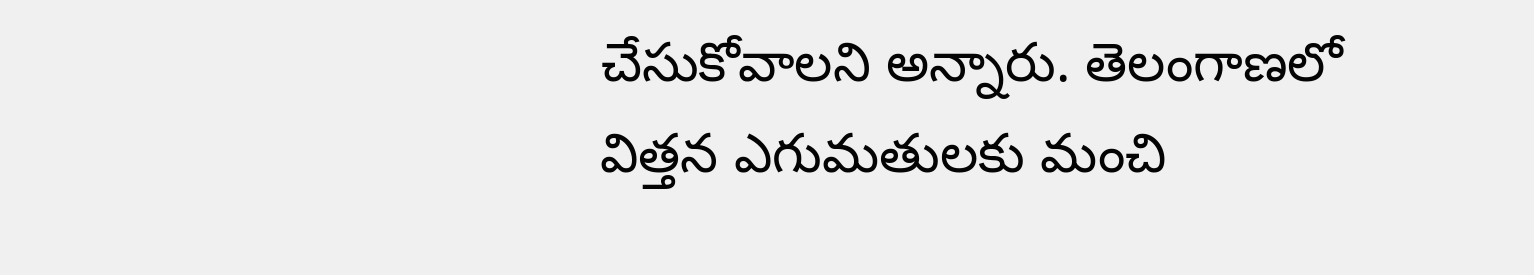చేసుకోవాలని అన్నారు. తెలంగాణలో విత్తన ఎగుమతులకు మంచి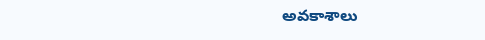అవకాశాలు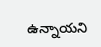ఉన్నాయని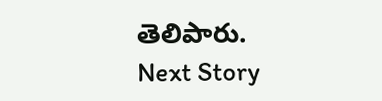తెలిపారు.
Next Story